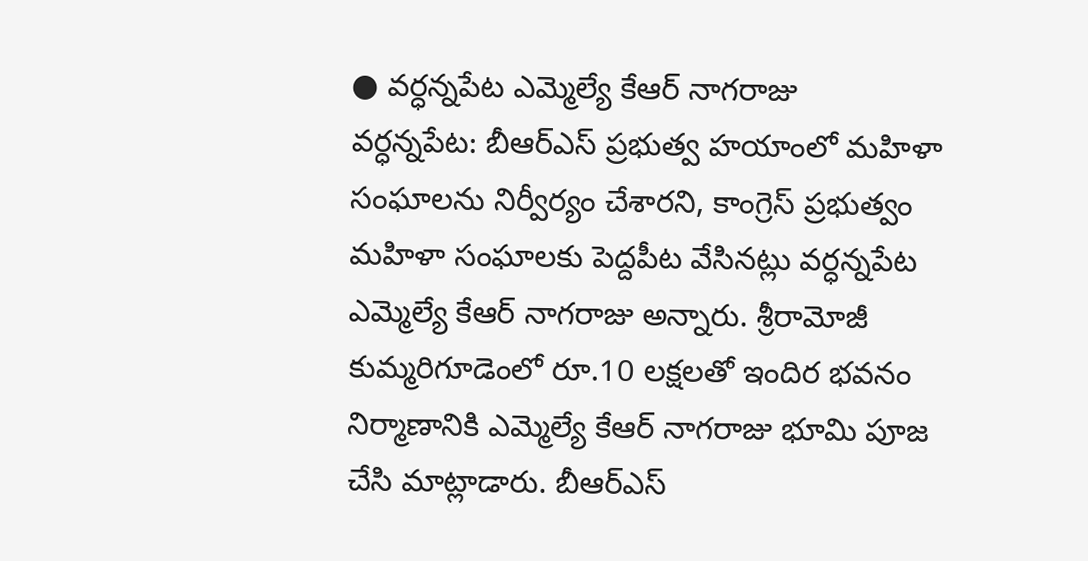● వర్ధన్నపేట ఎమ్మెల్యే కేఆర్ నాగరాజు
వర్ధన్నపేట: బీఆర్ఎస్ ప్రభుత్వ హయాంలో మహిళా సంఘాలను నిర్వీర్యం చేశారని, కాంగ్రెస్ ప్రభుత్వం మహిళా సంఘాలకు పెద్దపీట వేసినట్లు వర్ధన్నపేట ఎమ్మెల్యే కేఆర్ నాగరాజు అన్నారు. శ్రీరామోజీ కుమ్మరిగూడెంలో రూ.10 లక్షలతో ఇందిర భవనం నిర్మాణానికి ఎమ్మెల్యే కేఆర్ నాగరాజు భూమి పూజ చేసి మాట్లాడారు. బీఆర్ఎస్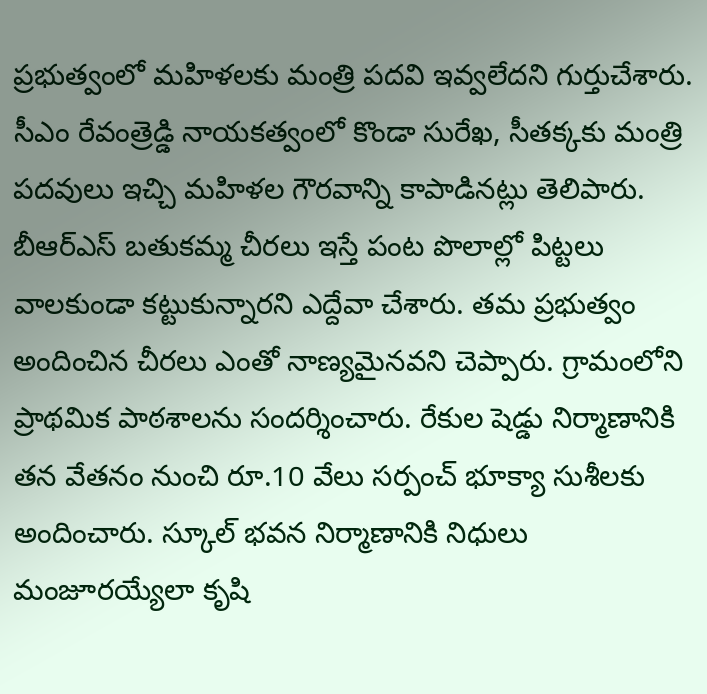ప్రభుత్వంలో మహిళలకు మంత్రి పదవి ఇవ్వలేదని గుర్తుచేశారు. సీఎం రేవంత్రెడ్డి నాయకత్వంలో కొండా సురేఖ, సీతక్కకు మంత్రి పదవులు ఇచ్చి మహిళల గౌరవాన్ని కాపాడినట్లు తెలిపారు. బీఆర్ఎస్ బతుకమ్మ చీరలు ఇస్తే పంట పొలాల్లో పిట్టలు వాలకుండా కట్టుకున్నారని ఎద్దేవా చేశారు. తమ ప్రభుత్వం అందించిన చీరలు ఎంతో నాణ్యమైనవని చెప్పారు. గ్రామంలోని ప్రాథమిక పాఠశాలను సందర్శించారు. రేకుల షెడ్డు నిర్మాణానికి తన వేతనం నుంచి రూ.10 వేలు సర్పంచ్ భూక్యా సుశీలకు అందించారు. స్కూల్ భవన నిర్మాణానికి నిధులు మంజూరయ్యేలా కృషి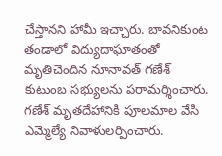చేస్తానని హామీ ఇచ్చారు. బావనికుంట తండాలో విద్యుదాఘాతంతో మృతిచెందిన నూనావత్ గణేశ్ కుటుంబ సభ్యులను పరామర్శించారు. గణేశ్ మృతదేహానికి పూలమాల వేసి ఎమ్మెల్యే నివాళులర్పించారు.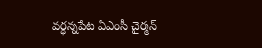వర్ధన్నపేట ఏఎంసీ చైర్మన్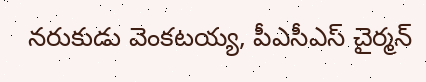నరుకుడు వెంకటయ్య, పీఎసీఎస్ చైర్మన్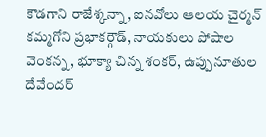కౌడగాని రాజేశ్కన్నా, ఐనవోలు ఆలయ చైర్మన్ కమ్మగోని ప్రభాకర్గౌడ్, నాయకులు పోషాల వెంకన్న, భూక్యా చిన్న శంకర్, ఉప్పునూతుల దేవేందర్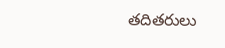తదితరులు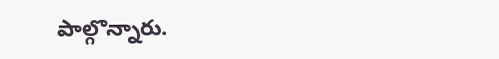పాల్గొన్నారు.